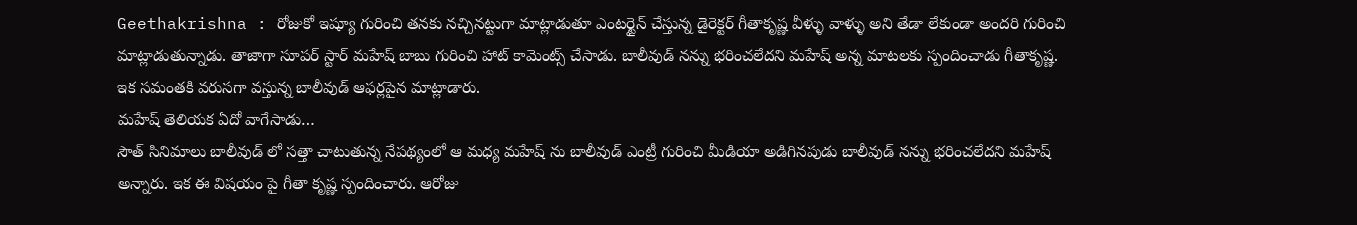Geethakrishna : రోజుకో ఇష్యూ గురించి తనకు నచ్చినట్టుగా మాట్లాడుతూ ఎంటర్టైన్ చేస్తున్న డైరెక్టర్ గీతాకృష్ణ వీళ్ళు వాళ్ళు అని తేడా లేకుండా అందరి గురించి మాట్లాడుతున్నాడు. తాజాగా సూపర్ స్టార్ మహేష్ బాబు గురించి హాట్ కామెంట్స్ చేసాడు. బాలీవుడ్ నన్ను భరించలేదని మహేష్ అన్న మాటలకు స్పందించాడు గీతాకృష్ణ. ఇక సమంతకి వరుసగా వస్తున్న బాలీవుడ్ ఆఫర్లపైన మాట్లాడారు.
మహేష్ తెలియక ఏదో వాగేసాడు…
సౌత్ సినిమాలు బాలీవుడ్ లో సత్తా చాటుతున్న నేపథ్యంలో ఆ మధ్య మహేష్ ను బాలీవుడ్ ఎంట్రీ గురించి మీడియా అడిగినపుడు బాలీవుడ్ నన్ను భరించలేదని మహేష్ అన్నారు. ఇక ఈ విషయం పై గీతా కృష్ణ స్పందించారు. ఆరోజు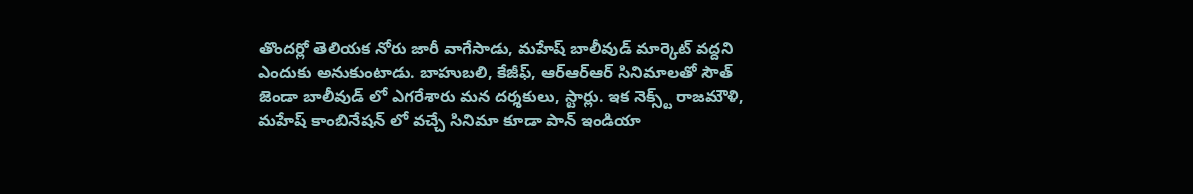తొందర్లో తెలియక నోరు జారీ వాగేసాడు, మహేష్ బాలీవుడ్ మార్కెట్ వద్దని ఎందుకు అనుకుంటాడు. బాహుబలి, కేజీఫ్, ఆర్ఆర్ఆర్ సినిమాలతో సౌత్ జెండా బాలీవుడ్ లో ఎగరేశారు మన దర్శకులు, స్టార్లు. ఇక నెక్స్ట్ రాజమౌళి, మహేష్ కాంబినేషన్ లో వచ్చే సినిమా కూడా పాన్ ఇండియా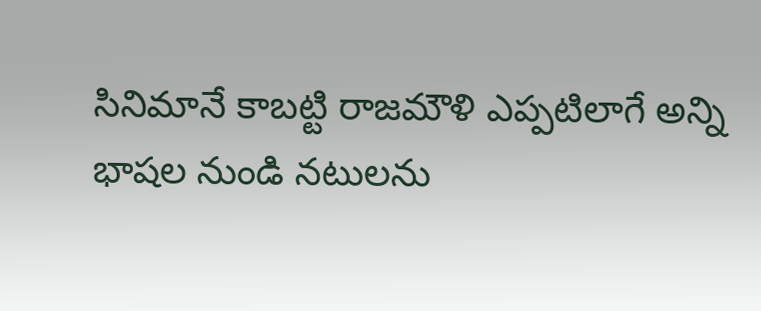సినిమానే కాబట్టి రాజమౌళి ఎప్పటిలాగే అన్ని భాషల నుండి నటులను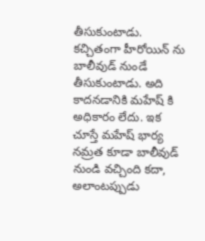తీసుకుంటాడు. కచ్చితంగా హీరోయిన్ ను బాలీవుడ్ నుండే తీసుకుంటాడు. అది కాదనడానికి మహేష్ కి అధికారం లేదు. ఇక చూస్తే మహేష్ భార్య నమ్రత కూడా బాలీవుడ్ నుండి వచ్చింది కదా, అలాంటప్పుడు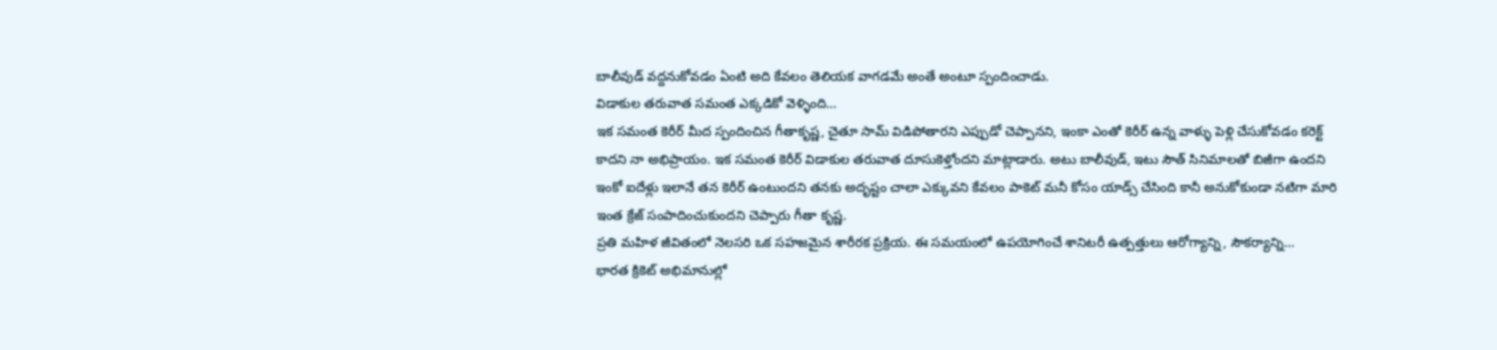బాలీవుడ్ వద్దనుకోవడం ఏంటి అది కేవలం తెలియక వాగడమే అంతే అంటూ స్పందించాడు.
విడాకుల తరువాత సమంత ఎక్కడికో వెళ్ళింది…
ఇక సమంత కెరీర్ మీద స్పందించిన గీతాకృష్ణ, చైతూ సామ్ విడిపోతారని ఎప్పుడో చెప్పానని, ఇంకా ఎంతో కెరీర్ ఉన్న వాళ్ళు పెళ్లి చేసుకోవడం కరెక్ట్ కాదని నా అభిప్రాయం. ఇక సమంత కెరీర్ విడాకుల తరువాత దూసుకెళ్తోందని మాట్లాడారు. అటు బాలీవుడ్, ఇటు సౌత్ సినిమాలతో బిజీగా ఉందని ఇంకో ఐదేళ్లు ఇలానే తన కెరీర్ ఉంటుందని తనకు అదృష్టం చాలా ఎక్కువని కేవలం పాకెట్ మనీ కోసం యాడ్స్ చేసింది కానీ అనుకోకుండా నటిగా మారి ఇంత క్రేజ్ సంపాదించుకుందని చెప్పారు గీతా కృష్ణ.
ప్రతి మహిళ జీవితంలో నెలసరి ఒక సహజమైన శారీరక ప్రక్రియ. ఈ సమయంలో ఉపయోగించే శానిటరీ ఉత్పత్తులు ఆరోగ్యాన్ని, సౌకర్యాన్ని…
భారత క్రికెట్ అభిమానుల్లో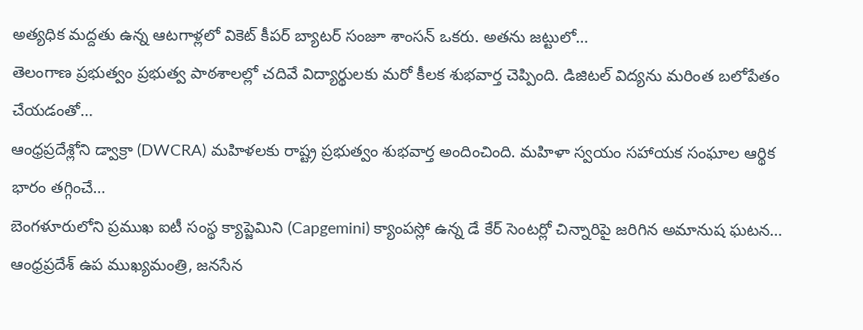అత్యధిక మద్దతు ఉన్న ఆటగాళ్లలో వికెట్ కీపర్ బ్యాటర్ సంజూ శాంసన్ ఒకరు. అతను జట్టులో…
తెలంగాణ ప్రభుత్వం ప్రభుత్వ పాఠశాలల్లో చదివే విద్యార్థులకు మరో కీలక శుభవార్త చెప్పింది. డిజిటల్ విద్యను మరింత బలోపేతం చేయడంతో…
ఆంధ్రప్రదేశ్లోని డ్వాక్రా (DWCRA) మహిళలకు రాష్ట్ర ప్రభుత్వం శుభవార్త అందించింది. మహిళా స్వయం సహాయక సంఘాల ఆర్థిక భారం తగ్గించే…
బెంగళూరులోని ప్రముఖ ఐటీ సంస్థ క్యాప్జెమిని (Capgemini) క్యాంపస్లో ఉన్న డే కేర్ సెంటర్లో చిన్నారిపై జరిగిన అమానుష ఘటన…
ఆంధ్రప్రదేశ్ ఉప ముఖ్యమంత్రి, జనసేన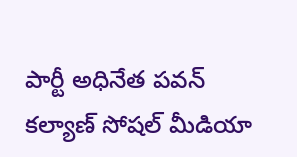పార్టీ అధినేత పవన్ కల్యాణ్ సోషల్ మీడియా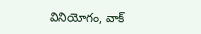వినియోగం, వాక్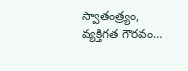స్వాతంత్ర్యం, వ్యక్తిగత గౌరవం…